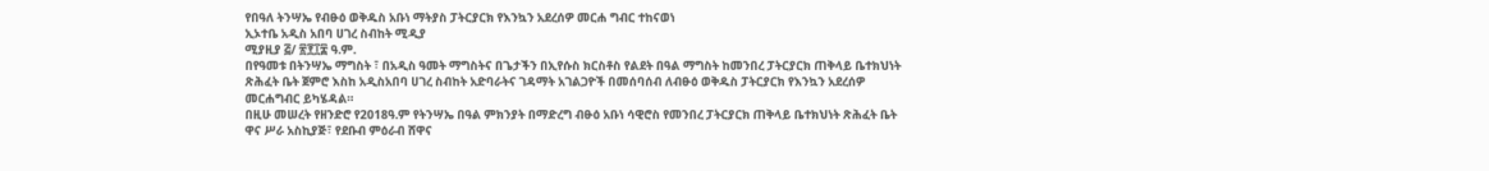የበዓለ ትንሣኤ የብፁዕ ወቅዱስ አቡነ ማትያስ ፓትርያርክ የእንኳን አደረሰዎ መርሐ ግብር ተከናወነ
ኢኦተቤ አዲስ አበባ ሀገረ ስብከት ሚዲያ
ሚያዚያ ፭/ ፳፻፲፰ ዓ.ም.
በየዓመቱ በትንሣኤ ማግስት ፣ በአዲስ ዓመት ማግስትና በጌታችን በኢየሱስ ክርስቶስ የልደት በዓል ማግስት ከመንበረ ፓትርያርክ ጠቅላይ ቤተክህነት ጽሕፈት ቤት ጀምሮ እስከ አዲስአበባ ሀገረ ስብከት አድባራትና ገዳማት አገልጋዮች በመሰባሰብ ለብፁዕ ወቅዱስ ፓትርያርክ የእንኳን አደረሰዎ መርሐግብር ይካሄዳል።
በዚሁ መሠረት የዘንድሮ የ2018ዓ.ም የትንሣኤ በዓል ምክንያት በማድረግ ብፁዕ አቡነ ሳዊሮስ የመንበረ ፓትርያርክ ጠቅላይ ቤተክህነት ጽሕፈት ቤት ዋና ሥራ አስኪያጅ፣ የደቡብ ምዕራብ ሸዋና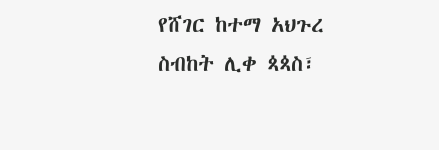የሸገር ከተማ አህጉረ ስብከት ሊቀ ጳጳስ፣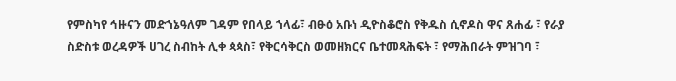የምስካየ ኅዙናን መድኀኔዓለም ገዳም የበላይ ኀላፊ፣ ብፁዕ አቡነ ዲዮስቆሮስ የቅዱስ ሲኖዶስ ዋና ጸሐፊ ፣ የራያ ስድስቱ ወረዳዎች ሀገረ ስብከት ሊቀ ጳጳስ፣ የቅርሳቅርስ ወመዘክርና ቤተመጻሕፍት ፣ የማሕበራት ምዝገባ ፣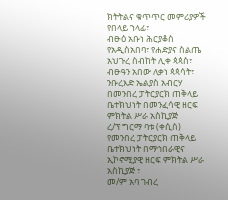ክትትልና ቁጥጥር መምሪያዎች የበላይ ኀላፊ፣
ብፁዕ አቡነ ሕርያቆስ የአዲስአበባ፣ የሐድያና ስልጤ አህጉረ ስብከት ሊቀ ጳጳስ፣ ብፁዓን አበው ለቃነ ጳጳሳት፣
ንቡረእድ ኤልያስ አብርሃ በመንበረ ፓትርያርክ ጠቅላይ ቤተክህነት በመንፈሳዊ ዘርፍ ምክትል ሥራ አስኪያጅ
ረ/ፕ ግርማ ባቱ (ቀሲስ) የመንበረ ፓትርያርክ ጠቅላይ ቤተክህነት በማኅበራዊና ኢኮኖሚያዊ ዘርፍ ምክትል ሥራ አስኪያጅ ፣
መ/ም አባ ገብረ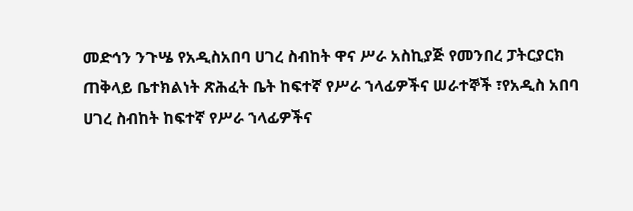መድኅን ንጉሤ የአዲስአበባ ሀገረ ስብከት ዋና ሥራ አስኪያጅ የመንበረ ፓትርያርክ ጠቅላይ ቤተክልነት ጽሕፈት ቤት ከፍተኛ የሥራ ኀላፊዎችና ሠራተኞች ፣የአዲስ አበባ ሀገረ ስብከት ከፍተኛ የሥራ ኀላፊዎችና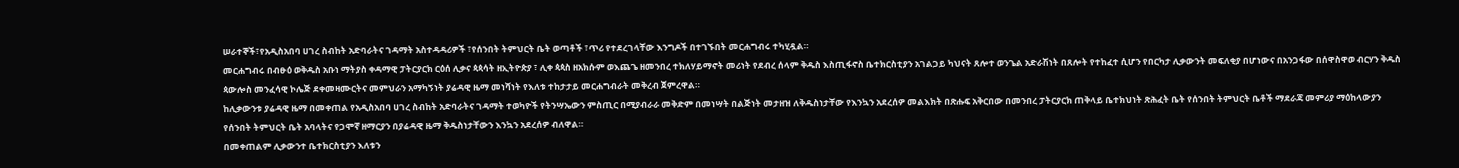ሠራተኞች፣የአዲስአበባ ሀገረ ስብከት አድባራትና ገዳማት አስተዳዳሪዎች ፣የሰንበት ትምህርት ቤት ወጣቶች ፣ጥሪ የተደረገላቸው እንግዶች በተገኙበት መርሐግብሩ ተካሂዷል።
መርሐግብሩ በብፁዕ ወቅዱስ አቡነ ማትያስ ቀዳማዊ ፓትርያርክ ርዕሰ ሊቃና ጳጳሳት ዘኢትዮጵያ ፣ ሊቀ ጳጳስ ዘአክሱም ወእጨጌ ዘመንበረ ተክለሃይማኖት መሪነት የደብረ ሰላም ቅዱስ እስጢፋኖስ ቤተክርስቲያን አገልጋይ ካህናት ጸሎተ ወንጌል አድራሽነት በጸሎት የተከፈተ ሲሆን የበርካታ ሊቃውንት መፍለቂያ በሆነውና በአንጋፋው በሰዋስዋወ ብርሃን ቅዱስ ጳውሎስ መንፈሳዊ ኮሌጅ ደቀመዛሙርትና መምህራን አማካኝነት ያሬዳዊ ዜማ መነሻነት የእለቱ ተከታታይ መርሐግብራት መቅረብ ጀምረዋል።
ከሊቃውንቱ ያሬዳዊ ዜማ በመቀጠል የአዲስአበባ ሀገረ ስብከት አድባራትና ገዳማት ተወካዮች የትንሣኤውን ምስጢር በሚያብራራ መቅድም በመነሣት በልጅነት መታዘዝ ለቅዱስነታቸው የእንኳን አደረሰዎ መልእክት በጽሑፍ አቅርበው በመንበረ ፓትርያርክ ጠቅላይ ቤተክህነት ጽሕፈት ቤት የሰንበት ትምህርት ቤቶች ማደራጃ መምሪያ ማዕከላውያን የሰንበት ትምህርት ቤት አባላትና የጋሞኛ ዘማርያን በያሬዳዊ ዜማ ቅዱስነታቸውን እንኳን አደረሰዎ ብለዋል።
በመቀጠልም ሊቃውንተ ቤተክርስቲያን እለቱን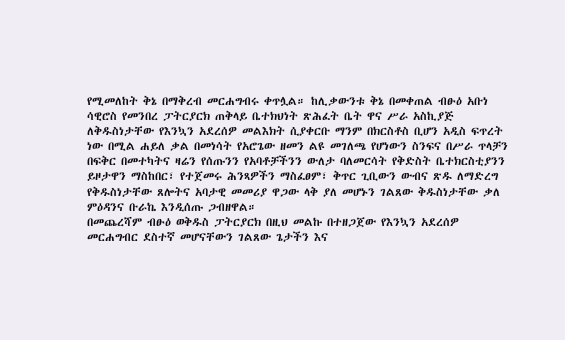የሚመለከት ቅኔ በማቅረብ መርሐግብሩ ቀጥሏል። ከሊቃውንቱ ቅኔ በመቀጠል ብፁዕ አቡነ ሳዊሮስ የመንበረ ፓትርያርክ ጠቅላይ ቤተክህነት ጽሕፈት ቤት ዋና ሥራ አስኪያጅ ለቅዱስነታቸው የእንኳን አደረሰዎ መልእክት ሲያቀርቡ ማንም በክርስቶስ ቢሆን አዲስ ፍጥረት ነው በሚል ሐይለ ቃል በመነሳት የአሮጌው ዘመን ልዩ መገለጫ የሆነውን ስንፍና በሥራ ጥላቻን በፍቅር በመተካትና ዛሬን የሰጡንን የአባቶቻችንን ውለታ ባለመርሳት የቅድስት ቤተክርስቲያንን ይዞታዋን ማስከበር፣ የተጀመሩ ሕንጻዎችን ማስፈፀም፣ ቅጥር ጊቢውን ውብና ጽዱ ለማድረግ የቅዱስነታቸው ጸሎትና አባታዊ መመሪያ ዋጋው ላቅ ያለ መሆኑን ገልጸው ቅዱስነታቸው ቃለ ምዕዳንና ቡራኬ እንዲሰጡ ጋብዘዋል።
በመጨረሻም ብፁዕ ወቅዱስ ፓትርያርክ በዚህ መልኩ በተዘጋጀው የእንኳን አደረሰዎ መርሐግብር ደስተኛ መሆናቸውን ገልጸው ጌታችን እና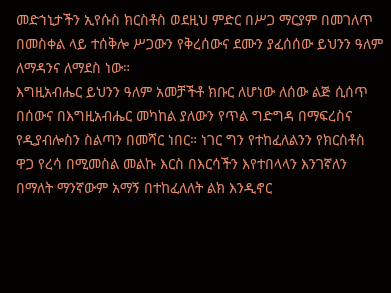መድኀኒታችን ኢየሱስ ክርስቶስ ወደዚህ ምድር በሥጋ ማርያም በመገለጥ በመስቀል ላይ ተሰቅሎ ሥጋውን የቅረሰውና ደሙን ያፈሰሰው ይህንን ዓለም ለማዳንና ለማደስ ነው።
እግዚአብሔር ይህንን ዓለም አመቻችቶ ክቡር ለሆነው ለሰው ልጅ ሲሰጥ በሰውና በእግዚአብሔር መካከል ያለውን የጥል ግድግዳ በማፍረስና የዲያብሎስን ስልጣን በመሻር ነበር። ነገር ግን የተከፈለልንን የክርስቶስ ዋጋ የረሳ በሚመስል መልኩ እርስ በእርሳችን እየተበላላን እንገኛለን በማለት ማንኛውም አማኝ በተከፈለለት ልክ እንዲኖር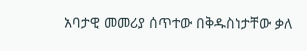አባታዊ መመሪያ ሰጥተው በቅዱስነታቸው ቃለ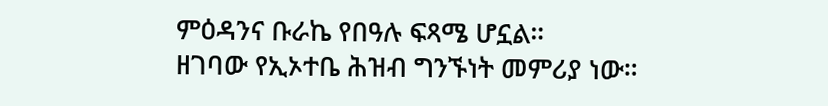ምዕዳንና ቡራኬ የበዓሉ ፍጻሜ ሆኗል።
ዘገባው የኢኦተቤ ሕዝብ ግንኙነት መምሪያ ነው።